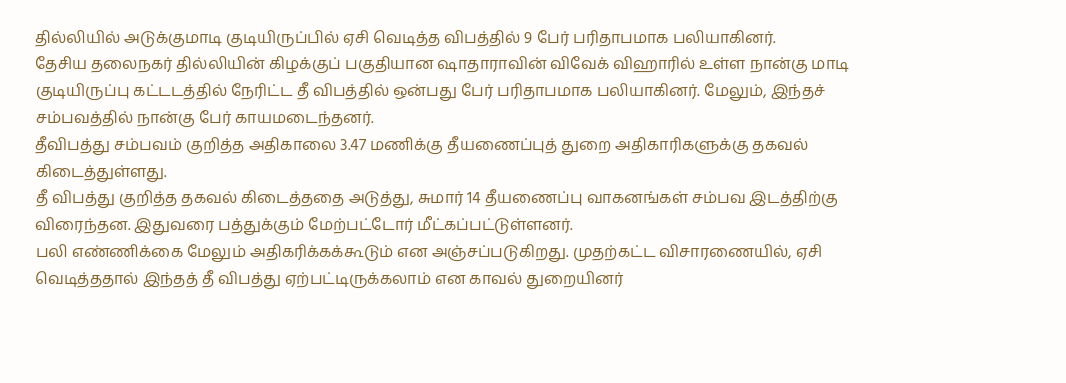தில்லியில் அடுக்குமாடி குடியிருப்பில் ஏசி வெடித்த விபத்தில் 9 பேர் பரிதாபமாக பலியாகினர்.
தேசிய தலைநகர் தில்லியின் கிழக்குப் பகுதியான ஷாதாராவின் விவேக் விஹாரில் உள்ள நான்கு மாடி குடியிருப்பு கட்டடத்தில் நேரிட்ட தீ விபத்தில் ஒன்பது பேர் பரிதாபமாக பலியாகினர். மேலும், இந்தச் சம்பவத்தில் நான்கு பேர் காயமடைந்தனர்.
தீவிபத்து சம்பவம் குறித்த அதிகாலை 3.47 மணிக்கு தீயணைப்புத் துறை அதிகாரிகளுக்கு தகவல் கிடைத்துள்ளது.
தீ விபத்து குறித்த தகவல் கிடைத்ததை அடுத்து, சுமார் 14 தீயணைப்பு வாகனங்கள் சம்பவ இடத்திற்கு விரைந்தன. இதுவரை பத்துக்கும் மேற்பட்டோர் மீட்கப்பட்டுள்ளனர்.
பலி எண்ணிக்கை மேலும் அதிகரிக்கக்கூடும் என அஞ்சப்படுகிறது. முதற்கட்ட விசாரணையில், ஏசி வெடித்ததால் இந்தத் தீ விபத்து ஏற்பட்டிருக்கலாம் என காவல் துறையினர்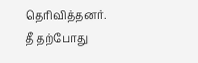தெரிவித்தனர்.
தீ தற்போது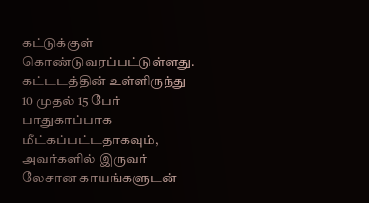கட்டுக்குள் கொண்டுவரப்பட்டுள்ளது. கட்டடத்தின் உள்ளிருந்து 10 முதல் 15 பேர் பாதுகாப்பாக மீட்கப்பட்டதாகவும், அவர்களில் இருவர் லேசான காயங்களுடன்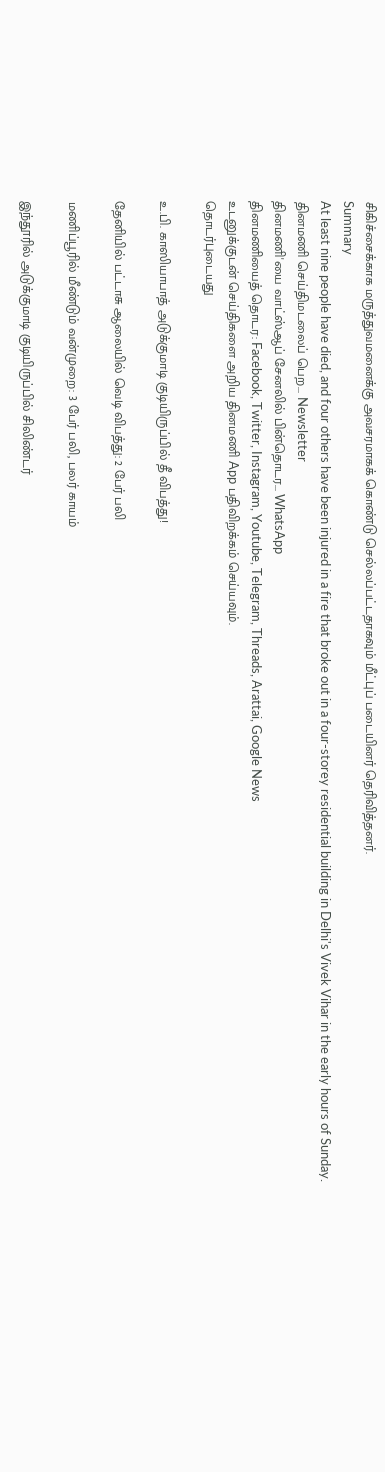சிகிச்சைக்காக மருத்துவமனைக்கு அவசரமாகக் கொண்டு செல்லப்பட்டதாகவும் மீட்புப் படையினர் தெரிவித்தனர்.
Summary
At least nine people have died, and four others have been injured in a fire that broke out in a four-storey residential building in Delhi's Vivek Vihar in the early hours of Sunday.
தினமணி செய்திமடலைப் பெற... Newsletter
தினமணி'யை வாட்ஸ்ஆப் சேனலில் பின்தொடர... WhatsApp
தினமணியைத் தொடர: Facebook, Twitter, Instagram, Youtube, Telegram, Threads, Arattai, Google News
உடனுக்குடன் செய்திகளை அறிய தினமணி App பதிவிறக்கம் செய்யவும்.
தொடர்புடையது

உ.பி. காஸியாபாத் அடுக்குமாடி குடியிருப்பில் தீ விபத்து!

தேனியில் பட்டாசு ஆலையில் வெடி விபத்து: 2 பேர் பலி

மணிப்பூரில் மீண்டும் வன்முறை: 3 பேர் பலி, பலர் காயம்

இந்தூரில் அடுக்குமாடி குடியிருப்பில் சிலிண்டர்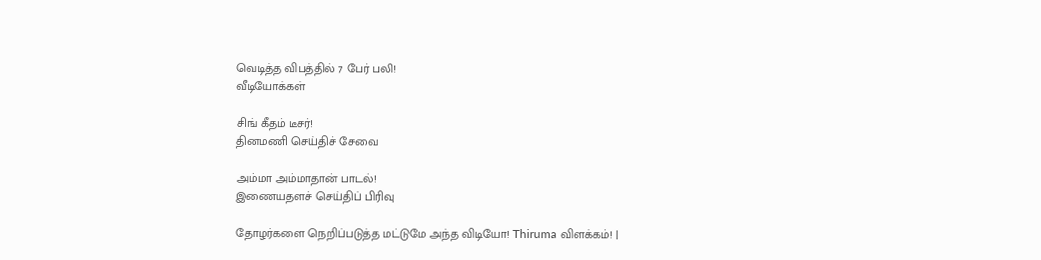வெடித்த விபத்தில் 7 பேர் பலி!
வீடியோக்கள்

சிங் கீதம் டீசர்!
தினமணி செய்திச் சேவை

அம்மா அம்மாதான் பாடல்!
இணையதளச் செய்திப் பிரிவு

தோழர்களை நெறிப்படுத்த மட்டுமே அந்த விடியோ! Thiruma விளக்கம்! |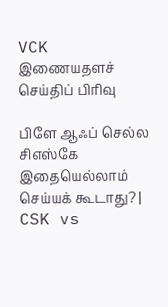VCK
இணையதளச் செய்திப் பிரிவு

பிளே ஆஃப் செல்ல சிஎஸ்கே இதையெல்லாம் செய்யக் கூடாது? | CSK vs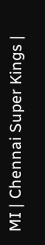MI | Chennai Super Kings |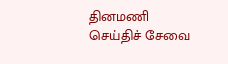தினமணி செய்திச் சேவை